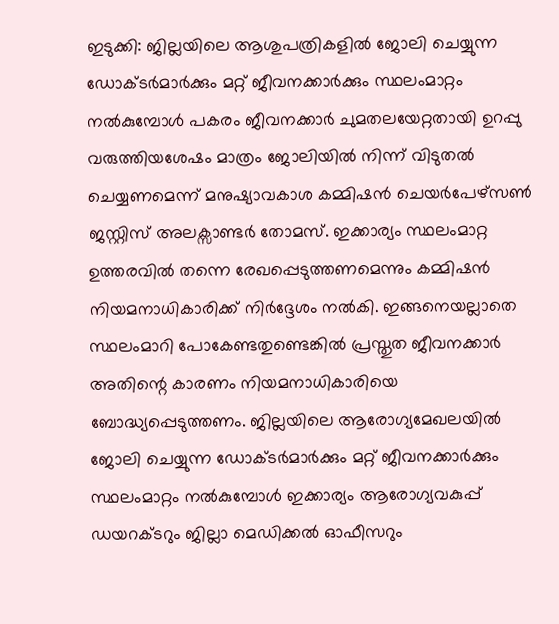ഇടുക്കി: ജില്ലയിലെ ആശുപത്രികളിൽ ജോലി ചെയ്യുന്ന ഡോക്ടർമാർക്കും മറ്റ് ജീവനക്കാർക്കും സ്ഥലംമാറ്റം നൽകുമ്പോൾ പകരം ജീവനക്കാർ ചുമതലയേറ്റതായി ഉറപ്പു വരുത്തിയശേഷം മാത്രം ജോലിയിൽ നിന്ന് വിടുതൽ ചെയ്യണമെന്ന് മനുഷ്യാവകാശ കമ്മിഷൻ ചെയർപേഴ്സൺ ജസ്റ്റിസ് അലക്സാണ്ടർ തോമസ്. ഇക്കാര്യം സ്ഥലംമാറ്റ ഉത്തരവിൽ തന്നെ രേഖപ്പെടുത്തണമെന്നും കമ്മിഷൻ നിയമനാധികാരിക്ക് നിർദ്ദേശം നൽകി. ഇങ്ങനെയല്ലാതെ സ്ഥലംമാറി പോകേണ്ടതുണ്ടെങ്കിൽ പ്രസ്തുത ജീവനക്കാർ അതിന്റെ കാരണം നിയമനാധികാരിയെ ബോദ്ധ്യപ്പെടുത്തണം. ജില്ലയിലെ ആരോഗ്യമേഖലയിൽ ജോലി ചെയ്യുന്ന ഡോക്ടർമാർക്കും മറ്റ് ജീവനക്കാർക്കും സ്ഥലംമാറ്റം നൽകുമ്പോൾ ഇക്കാര്യം ആരോഗ്യവകുപ്പ് ഡയറക്ടറും ജില്ലാ മെഡിക്കൽ ഓഫീസറും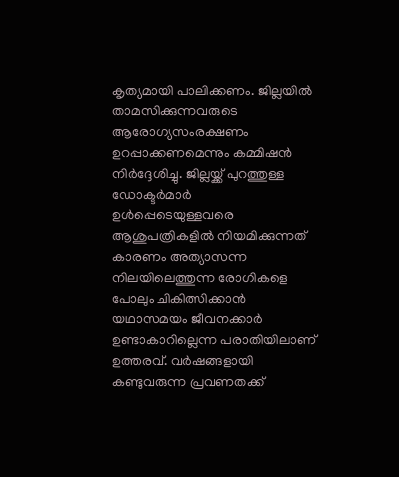കൃത്യമായി പാലിക്കണം. ജില്ലയിൽ താമസിക്കുന്നവരുടെ ആരോഗ്യസംരക്ഷണം ഉറപ്പാക്കണമെന്നും കമ്മിഷൻ നിർദ്ദേശിച്ചു. ജില്ലയ്ക്ക് പുറത്തുള്ള ഡോക്ടർമാർ ഉൾപ്പെടെയുള്ളവരെ ആശുപത്രികളിൽ നിയമിക്കുന്നത് കാരണം അത്യാസന്ന നിലയിലെത്തുന്ന രോഗികളെ പോലും ചികിത്സിക്കാൻ യഥാസമയം ജീവനക്കാർ ഉണ്ടാകാറില്ലെന്ന പരാതിയിലാണ് ഉത്തരവ്. വർഷങ്ങളായി കണ്ടുവരുന്ന പ്രവണതക്ക്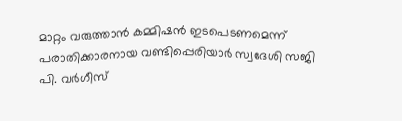മാറ്റം വരുത്താൻ കമ്മിഷൻ ഇടപെടണമെന്ന് പരാതിക്കാരനായ വണ്ടിപ്പെരിയാർ സ്വദേശി സജി പി. വർഗീസ്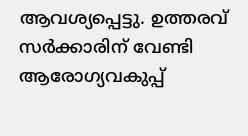ആവശ്യപ്പെട്ടു. ഉത്തരവ് സർക്കാരിന് വേണ്ടി ആരോഗ്യവകുപ്പ്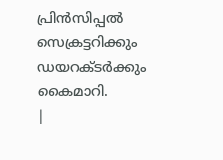പ്രിൻസിപ്പൽ സെക്രട്ടറിക്കും ഡയറക്ടർക്കും കൈമാറി.
|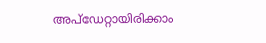അപ്ഡേറ്റായിരിക്കാം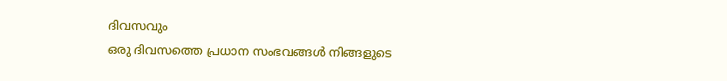ദിവസവും
ഒരു ദിവസത്തെ പ്രധാന സംഭവങ്ങൾ നിങ്ങളുടെ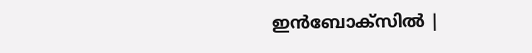ഇൻബോക്സിൽ |